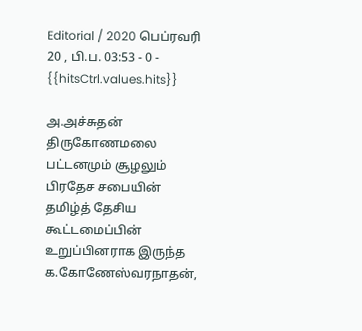Editorial / 2020 பெப்ரவரி 20 , பி.ப. 03:53 - 0 - {{hitsCtrl.values.hits}}

அ.அச்சுதன்
திருகோணமலை பட்டனமும் சூழலும் பிரதேச சபையின் தமிழ்த் தேசிய கூட்டமைப்பின் உறுப்பினராக இருந்த க.கோணேஸ்வரநாதன்,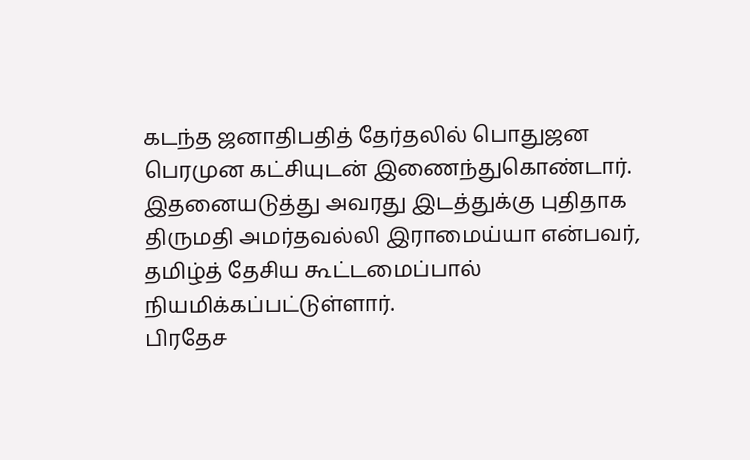கடந்த ஜனாதிபதித் தேர்தலில் பொதுஜன பெரமுன கட்சியுடன் இணைந்துகொண்டார்.
இதனையடுத்து அவரது இடத்துக்கு புதிதாக திருமதி அமர்தவல்லி இராமைய்யா என்பவர், தமிழ்த் தேசிய கூட்டமைப்பால் நியமிக்கப்பட்டுள்ளார்.
பிரதேச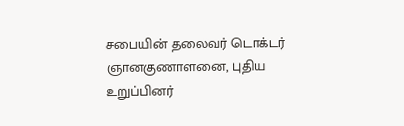சபையின் தலைவர் டொக்டர் ஞானகுணாளனை, புதிய உறுப்பினர்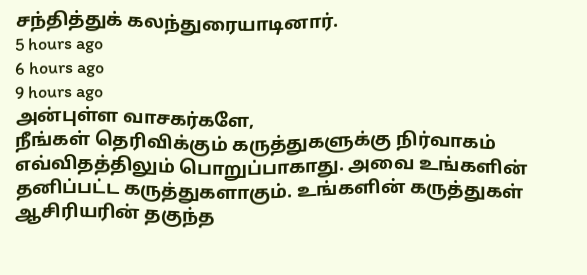சந்தித்துக் கலந்துரையாடினார்.
5 hours ago
6 hours ago
9 hours ago
அன்புள்ள வாசகர்களே,
நீங்கள் தெரிவிக்கும் கருத்துகளுக்கு நிர்வாகம் எவ்விதத்திலும் பொறுப்பாகாது. அவை உங்களின் தனிப்பட்ட கருத்துகளாகும். உங்களின் கருத்துகள் ஆசிரியரின் தகுந்த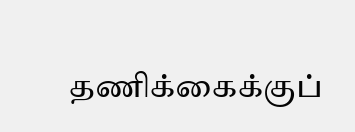தணிக்கைக்குப்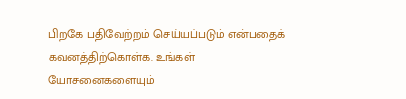பிறகே பதிவேற்றம் செய்யப்படும் என்பதைக் கவனத்திற்கொள்க. உங்கள் யோசனைகளையும்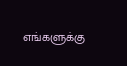எங்களுக்கு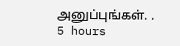அனுப்புங்கள். .
5 hours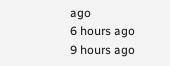ago
6 hours ago
9 hours ago